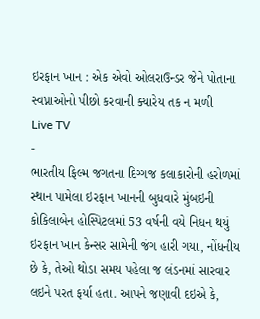ઇરફાન ખાન : એક એવો ઓલરાઉન્ડર જેને પોતાના સ્વપ્નાઓનો પીછો કરવાની ક્યારેય તક ન મળી
Live TV
-
ભારતીય ફિલ્મ જગતના દિગ્ગજ કલાકારોની હરોળમાં સ્થાન પામેલા ઇરફાન ખાનની બુધવારે મુંબઇની કોકિલાબેન હોસ્પિટલમાં 53 વર્ષની વયે નિધન થયું ઇરફાન ખાન કેન્સર સામેની જંગ હારી ગયા, નોંધનીય છે કે, તેઓ થોડા સમય પહેલા જ લંડનમાં સારવાર લઇને પરત ફર્યા હતા. આપને જણાવી દઇએ કે,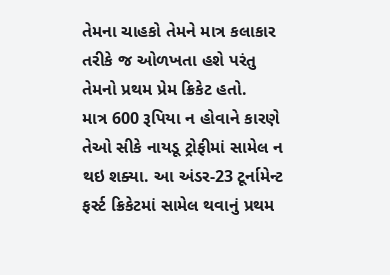તેમના ચાહકો તેમને માત્ર કલાકાર તરીકે જ ઓળખતા હશે પરંતુ તેમનો પ્રથમ પ્રેમ ક્રિકેટ હતો.
માત્ર 600 રૂપિયા ન હોવાને કારણે તેઓ સીકે નાયડૂ ટ્રોફીમાં સામેલ ન થઇ શક્યા. આ અંડર-23 ટૂર્નામેન્ટ ફર્સ્ટ ક્રિકેટમાં સામેલ થવાનું પ્રથમ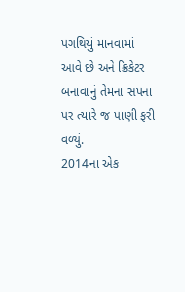પગથિયું માનવામાં આવે છે અને ક્રિકેટર બનાવાનું તેમના સપના પર ત્યારે જ પાણી ફરી વળ્યું.
2014ના એક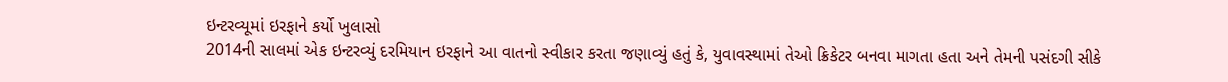ઇન્ટરવ્યૂમાં ઇરફાને કર્યો ખુલાસો
2014ની સાલમાં એક ઇન્ટરવ્યું દરમિયાન ઇરફાને આ વાતનો સ્વીકાર કરતા જણાવ્યું હતું કે, યુવાવસ્થામાં તેઓ ક્રિકેટર બનવા માગતા હતા અને તેમની પસંદગી સીકે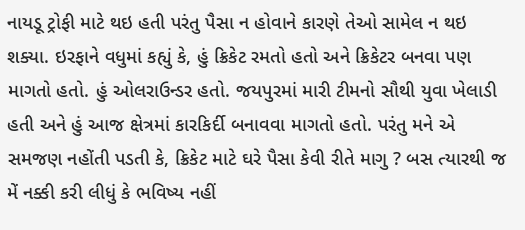નાયડૂ ટ્રોફી માટે થઇ હતી પરંતુ પૈસા ન હોવાને કારણે તેઓ સામેલ ન થઇ શક્યા. ઇરફાને વધુમાં કહ્યું કે, હું ક્રિકેટ રમતો હતો અને ક્રિકેટર બનવા પણ માગતો હતો. હું ઓલરાઉન્ડર હતો. જયપુરમાં મારી ટીમનો સૌથી યુવા ખેલાડી હતી અને હું આજ ક્ષેત્રમાં કારકિર્દી બનાવવા માગતો હતો. પરંતુ મને એ સમજણ નહોંતી પડતી કે, ક્રિકેટ માટે ઘરે પૈસા કેવી રીતે માગુ ? બસ ત્યારથી જ મેં નક્કી કરી લીધું કે ભવિષ્ય નહીં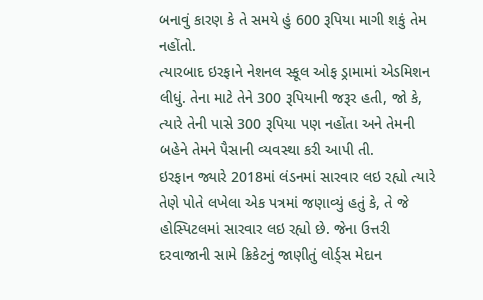બનાવું કારણ કે તે સમયે હું 600 રૂપિયા માગી શકું તેમ નહોંતો.
ત્યારબાદ ઇરફાને નેશનલ સ્કૂલ ઓફ ડ્રામામાં એડમિશન લીધું. તેના માટે તેને 300 રૂપિયાની જરૂર હતી, જો કે, ત્યારે તેની પાસે 300 રૂપિયા પણ નહોંતા અને તેમની બહેને તેમને પૈસાની વ્યવસ્થા કરી આપી તી.
ઇરફાન જ્યારે 2018માં લંડનમાં સારવાર લઇ રહ્યો ત્યારે તેણે પોતે લખેલા એક પત્રમાં જણાવ્યું હતું કે, તે જે હોસ્પિટલમાં સારવાર લઇ રહ્યો છે. જેના ઉત્તરી દરવાજાની સામે ક્રિકેટનું જાણીતું લોર્ડ્સ મેદાન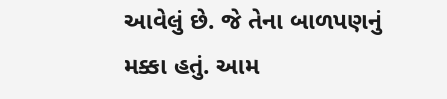આવેલું છે. જે તેના બાળપણનું મક્કા હતું. આમ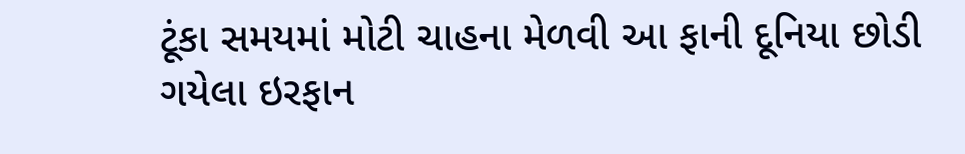ટૂંકા સમયમાં મોટી ચાહના મેળવી આ ફાની દૂનિયા છોડી ગયેલા ઇરફાન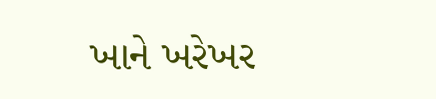ખાને ખરેખર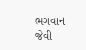ભગવાન જેવી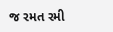જ રમત રમી